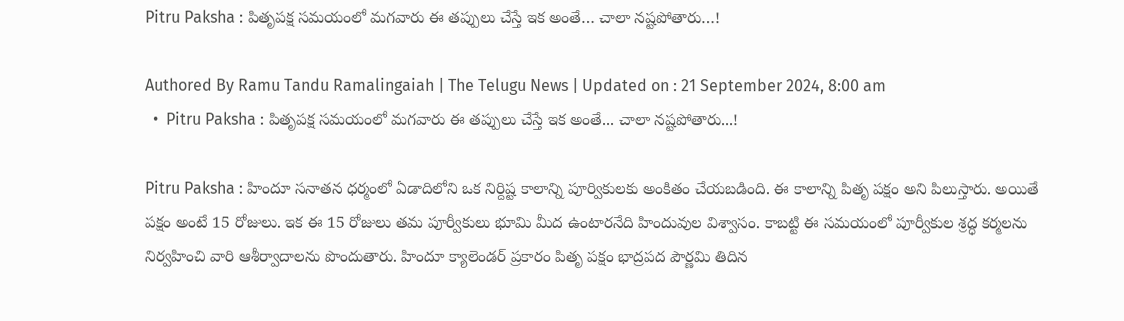Pitru Paksha : పితృపక్ష సమయంలో మగవారు ఈ తప్పులు చేస్తే ఇక అంతే… చాలా నష్టపోతారు…!

Authored By Ramu Tandu Ramalingaiah | The Telugu News | Updated on : 21 September 2024, 8:00 am
  •  Pitru Paksha : పితృపక్ష సమయంలో మగవారు ఈ తప్పులు చేస్తే ఇక అంతే... చాలా నష్టపోతారు...!

Pitru Paksha : హిందూ సనాతన ధర్మంలో ఏడాదిలోని ఒక నిర్దిష్ట కాలాన్ని పూర్వికులకు అంకితం చేయబడింది. ఈ కాలాన్ని పితృ పక్షం అని పిలుస్తారు. అయితే పక్షం అంటే 15 రోజులు. ఇక ఈ 15 రోజులు తమ పూర్వీకులు భూమి మీద ఉంటారనేది హిందువుల విశ్వాసం. కాబట్టి ఈ సమయంలో పూర్వీకుల శ్రద్ధ కర్మలను నిర్వహించి వారి ఆశీర్వాదాలను పొందుతారు. హిందూ క్యాలెండర్ ప్రకారం పితృ పక్షం భాద్రపద పౌర్ణమి తిదిన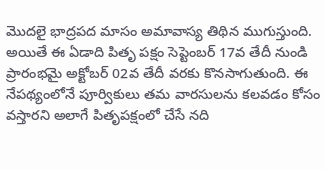మొదలై భాద్రపద మాసం అమావాస్య తిథిన ముగుస్తుంది. అయితే ఈ ఏడాది పితృ పక్షం సెప్టెంబర్ 17వ తేదీ నుండి ప్రారంభమై అక్టోబర్ 02వ తేదీ వరకు కొనసాగుతుంది. ఈ నేపథ్యంలోనే పూర్వికులు తమ వారసులను కలవడం కోసం వస్తారని అలాగే పితృపక్షంలో చేసే నది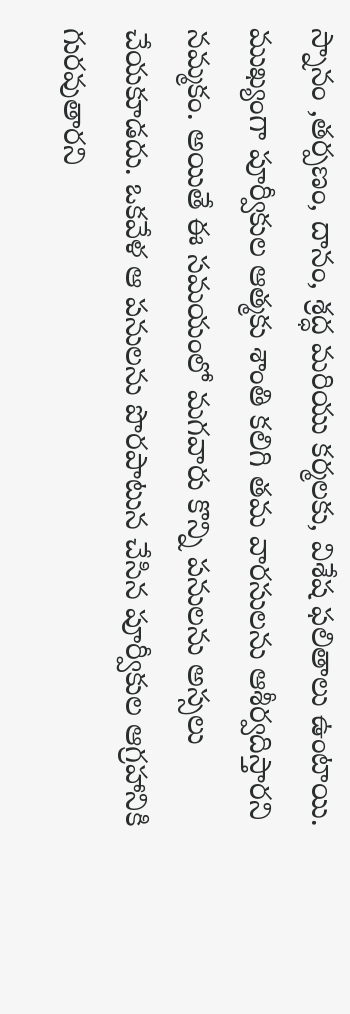స్నానం ,తర్పణం, దానం, శ్రద్ధ మరియు కర్మలకు, విశేష ఫలితాలు ఉంటాయి. ముఖ్యంగా పూర్వీకుల ఆత్మకు శాంతి కలిగి తమ వారసులను ఆశీర్వదిస్తారని నమ్మకం. అయితే ఈ సమయంలో మగవారు కొన్ని పనులను అస్సలు చేయకూడదు. ఒకవేళ ఆ పనులను పొరపాటున చేసిన పూర్వీకుల ఆగ్రహానికి గురవుతారని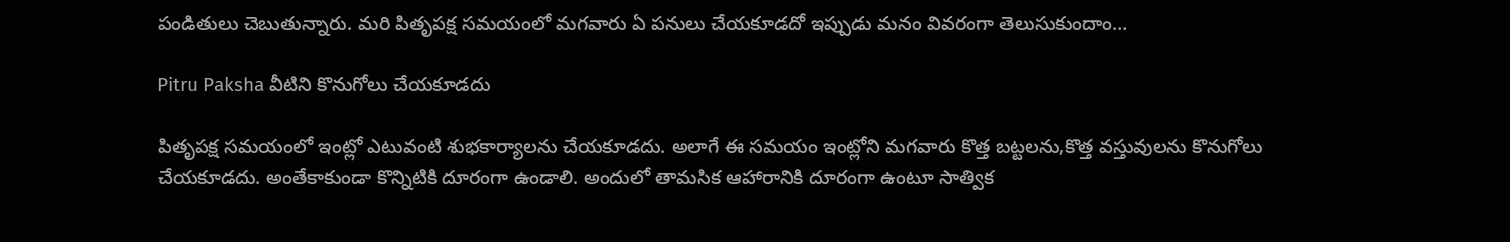పండితులు చెబుతున్నారు. మరి పితృపక్ష సమయంలో మగవారు ఏ పనులు చేయకూడదో ఇప్పుడు మనం వివరంగా తెలుసుకుందాం…

Pitru Paksha వీటిని కొనుగోలు చేయకూడదు

పితృపక్ష సమయంలో ఇంట్లో ఎటువంటి శుభకార్యాలను చేయకూడదు. అలాగే ఈ సమయం ఇంట్లోని మగవారు కొత్త బట్టలను,కొత్త వస్తువులను కొనుగోలు చేయకూడదు. అంతేకాకుండా కొన్నిటికి దూరంగా ఉండాలి. అందులో తామసిక ఆహారానికి దూరంగా ఉంటూ సాత్విక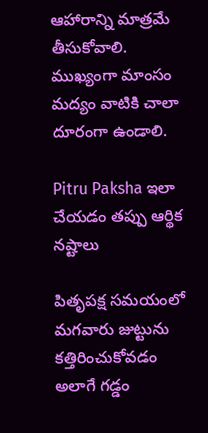ఆహారాన్ని మాత్రమే తీసుకోవాలి. ముఖ్యంగా మాంసం మద్యం వాటికి చాలా దూరంగా ఉండాలి.

Pitru Paksha ఇలా చేయడం తప్పు ఆర్థిక నష్టాలు

పితృపక్ష సమయంలో మగవారు జుట్టును కత్తిరించుకోవడం అలాగే గడ్డం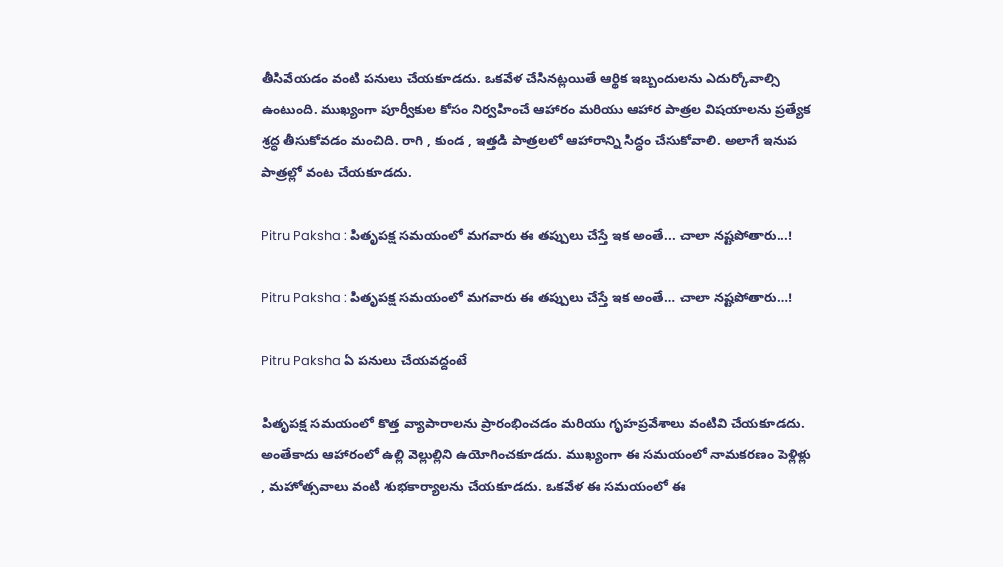తీసివేయడం వంటి పనులు చేయకూడదు. ఒకవేళ చేసినట్లయితే ఆర్థిక ఇబ్బందులను ఎదుర్కోవాల్సి ఉంటుంది. ముఖ్యంగా పూర్వీకుల కోసం నిర్వహించే ఆహారం మరియు ఆహార పాత్రల విషయాలను ప్రత్యేక శ్రద్ధ తీసుకోవడం మంచిది. రాగి , కుండ , ఇత్తడి పాత్రలలో ఆహారాన్ని సిద్ధం చేసుకోవాలి. అలాగే ఇనుప పాత్రల్లో వంట చేయకూడదు.

Pitru Paksha : పితృపక్ష సమయంలో మగవారు ఈ తప్పులు చేస్తే ఇక అంతే... చాలా నష్టపోతారు...!

Pitru Paksha : పితృపక్ష సమయంలో మగవారు ఈ తప్పులు చేస్తే ఇక అంతే… చాలా నష్టపోతారు…!

Pitru Paksha ఏ పనులు చేయవద్దంటే

పితృపక్ష సమయంలో కొత్త వ్యాపారాలను ప్రారంభించడం మరియు గృహప్రవేశాలు వంటివి చేయకూడదు. అంతేకాదు ఆహారంలో ఉల్లి వెల్లుల్లిని ఉయోగించకూడదు. ముఖ్యంగా ఈ సమయంలో నామకరణం పెళ్లిళ్లు , మహోత్సవాలు వంటి శుభకార్యాలను చేయకూడదు. ఒకవేళ ఈ సమయంలో ఈ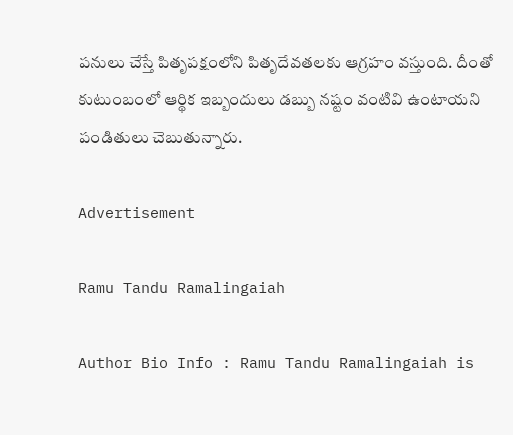పనులు చేస్తే పితృపక్షంలోని పితృదేవతలకు ఆగ్రహం వస్తుంది. దీంతో కుటుంబంలో ఆర్థిక ఇబ్బందులు డబ్బు నష్టం వంటివి ఉంటాయని పండితులు చెబుతున్నారు.

Advertisement

Ramu Tandu Ramalingaiah

Author Bio Info : Ramu Tandu Ramalingaiah is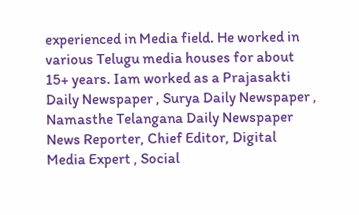experienced in Media field. He worked in various Telugu media houses for about 15+ years. Iam worked as a Prajasakti Daily Newspaper , Surya Daily Newspaper , Namasthe Telangana Daily Newspaper News Reporter, Chief Editor, Digital Media Expert , Social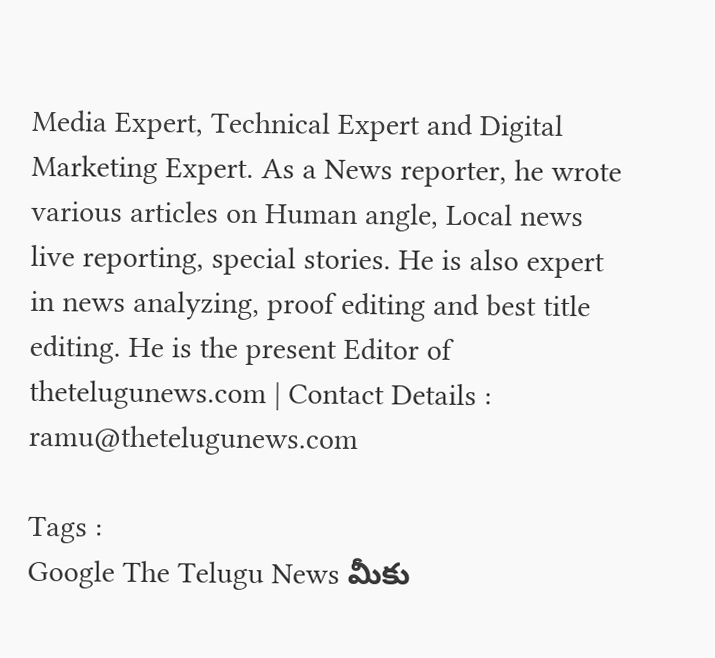Media Expert, Technical Expert and Digital Marketing Expert. As a News reporter, he wrote various articles on Human angle, Local news live reporting, special stories. He is also expert in news analyzing, proof editing and best title editing. He is the present Editor of thetelugunews.com | Contact Details : ramu@thetelugunews.com

Tags :
Google The Telugu News మీకు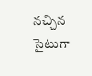నచ్చిన సైటుగా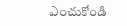ఎంచుకోండి